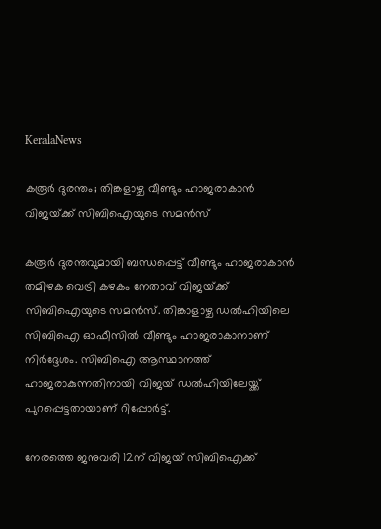KeralaNews

കരൂർ ദുരന്തം; തിങ്കളാഴ്ച വീണ്ടും ഹാജരാകാൻ വിജയ്‌ക്ക് സിബിഐയുടെ സമൻസ്

കരൂർ ദുരന്തവുമായി ബന്ധപ്പെട്ട് വീണ്ടും ഹാജരാകാൻ തമിഴക വെട്രി കഴകം നേതാവ് വിജയ്‌ക്ക് സിബിഐയുടെ സമൻസ്. തിങ്കാളാഴ്ച ഡൽഹിയിലെ സിബിഐ ഓഫീസിൽ വീണ്ടും ഹാജരാകാനാണ് നിർദ്ദേശം. സിബിഐ ആസ്ഥാനത്ത് ഹാജരാകുന്നതിനായി വിജയ് ഡൽഹിയിലേയ്ക്ക് പുറപ്പെട്ടതായാണ് റിപ്പോർട്ട്.

നേരത്തെ ജനുവരി 12ന് വിജയ് സിബിഐക്ക്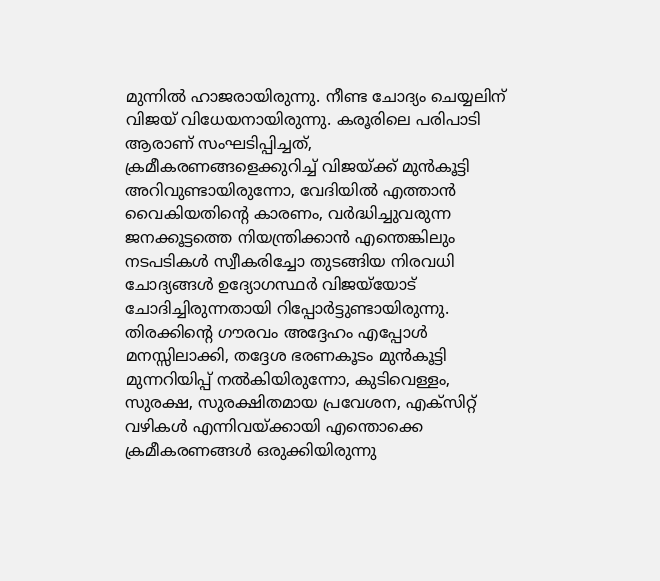മുന്നിൽ ഹാജരായിരുന്നു. നീണ്ട ചോദ്യം ചെയ്യലിന് വിജയ് വിധേയനായിരുന്നു. കരൂരിലെ പരിപാടി ആരാണ് സംഘടിപ്പിച്ചത്, ക്രമീകരണങ്ങളെക്കുറിച്ച് വിജയ്ക്ക് മുൻകൂട്ടി അറിവുണ്ടായിരുന്നോ, വേദിയിൽ എത്താൻ വൈകിയതിന്റെ കാരണം, വർദ്ധിച്ചുവരുന്ന ജനക്കൂട്ടത്തെ നിയന്ത്രിക്കാൻ എന്തെങ്കിലും നടപടികൾ സ്വീകരിച്ചോ തുടങ്ങിയ നിരവധി ചോദ്യങ്ങൾ ഉദ്യോഗസ്ഥ‍ർ വിജയ്‌യോട് ചോദിച്ചിരുന്നതായി റിപ്പോർട്ടുണ്ടായിരുന്നു. തിരക്കിന്റെ ഗൗരവം അദ്ദേഹം എപ്പോൾ മനസ്സിലാക്കി, തദ്ദേശ ഭരണകൂടം മുൻകൂട്ടി മുന്നറിയിപ്പ് നൽകിയിരുന്നോ, കുടിവെള്ളം, സുരക്ഷ, സുരക്ഷിതമായ പ്രവേശന, എക്സിറ്റ് വഴികൾ എന്നിവയ്ക്കായി എന്തൊക്കെ ക്രമീകരണങ്ങൾ ഒരുക്കിയിരുന്നു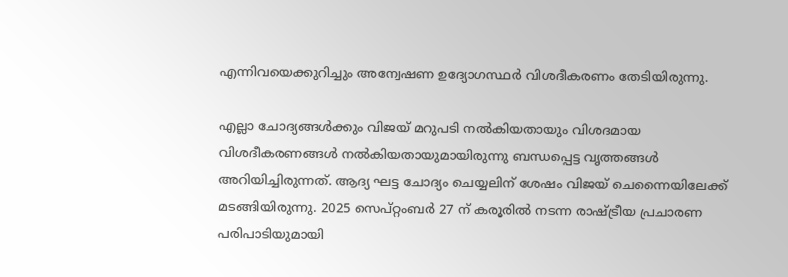എന്നിവയെക്കുറിച്ചും അന്വേഷണ ഉദ്യോഗസ്ഥർ വിശദീകരണം തേടിയിരുന്നു.

എല്ലാ ചോദ്യങ്ങൾക്കും വിജയ് മറുപടി നൽകിയതായും വിശദമായ വിശദീകരണങ്ങൾ നൽകിയതായുമായിരുന്നു ബന്ധപ്പെട്ട വൃത്തങ്ങൾ അറിയിച്ചിരുന്നത്. ആദ്യ ഘട്ട ചോദ്യം ചെയ്യലിന് ശേഷം വിജയ് ചെന്നൈയിലേക്ക് മടങ്ങിയിരുന്നു. 2025 സെപ്റ്റംബർ 27 ന് കരൂരിൽ നടന്ന രാഷ്ട്രീയ പ്രചാരണ പരിപാടിയുമായി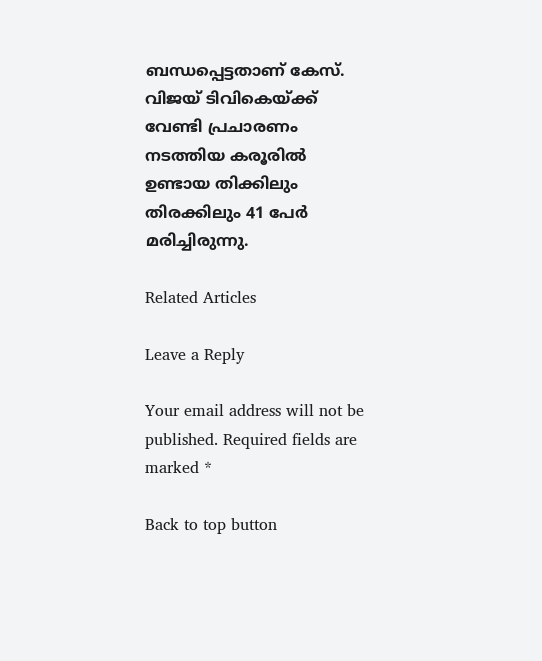ബന്ധപ്പെട്ടതാണ് കേസ്. വിജയ് ടിവികെയ്ക്ക് വേണ്ടി പ്രചാരണം നടത്തിയ കരൂരിൽ ഉണ്ടായ തിക്കിലും തിരക്കിലും 41 പേർ മരിച്ചിരുന്നു.

Related Articles

Leave a Reply

Your email address will not be published. Required fields are marked *

Back to top button